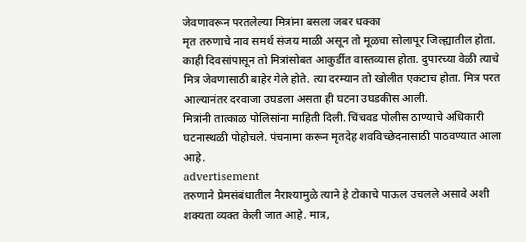जेवणावरून परतलेल्या मित्रांना बसला जबर धक्का
मृत तरुणाचे नाव समर्थ संजय माळी असून तो मूळचा सोलापूर जिल्ह्यातील होता. काही दिवसांपासून तो मित्रांसोबत आकुर्डीत वास्तव्यास होता. दुपारच्या वेळी त्याचे मित्र जेवणासाठी बाहेर गेले होते. त्या दरम्यान तो खोलीत एकटाच होता. मित्र परत आल्यानंतर दरवाजा उघडला असता ही घटना उघडकीस आली.
मित्रांनी तात्काळ पोलिसांना माहिती दिली. चिंचवड पोलीस ठाण्याचे अधिकारी घटनास्थळी पोहोचले. पंचनामा करून मृतदेह शवविच्छेदनासाठी पाठवण्यात आला आहे.
advertisement
तरुणाने प्रेमसंबंधातील नैराश्यामुळे त्याने हे टोकाचे पाऊल उचलले असावे अशी शक्यता व्यक्त केली जात आहे. मात्र,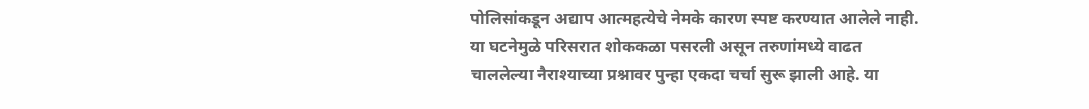पोलिसांकडून अद्याप आत्महत्येचे नेमके कारण स्पष्ट करण्यात आलेले नाही. या घटनेमुळे परिसरात शोककळा पसरली असून तरुणांमध्ये वाढत चाललेल्या नैराश्याच्या प्रश्नावर पुन्हा एकदा चर्चा सुरू झाली आहे. या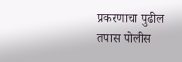प्रकरणाचा पुढील तपास पोलीस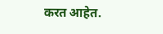करत आहेत.